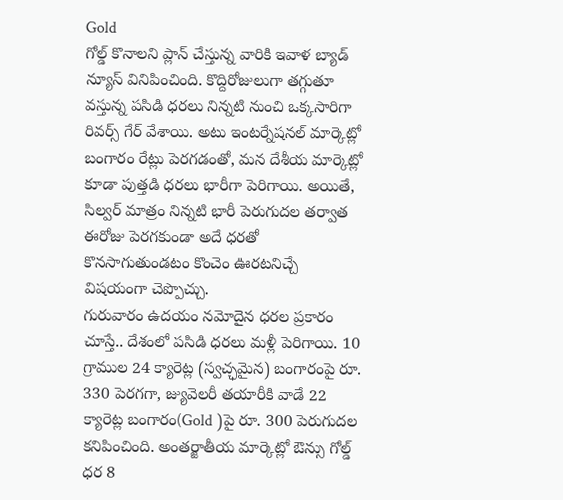Gold
గోల్డ్ కొనాలని ప్లాన్ చేస్తున్న వారికి ఇవాళ బ్యాడ్ న్యూస్ వినిపించింది. కొద్దిరోజులుగా తగ్గుతూ వస్తున్న పసిడి ధరలు నిన్నటి నుంచి ఒక్కసారిగా రివర్స్ గేర్ వేశాయి. అటు ఇంటర్నేషనల్ మార్కెట్లో బంగారం రేట్లు పెరగడంతో, మన దేశీయ మార్కెట్లో కూడా పుత్తడి ధరలు భారీగా పెరిగాయి. అయితే, సిల్వర్ మాత్రం నిన్నటి భారీ పెరుగుదల తర్వాత ఈరోజు పెరగకుండా అదే ధరతో కొనసాగుతుండటం కొంచెం ఊరటనిచ్చే విషయంగా చెప్పొచ్చు.
గురువారం ఉదయం నమోదైన ధరల ప్రకారం చూస్తే.. దేశంలో పసిడి ధరలు మళ్లీ పెరిగాయి. 10 గ్రాముల 24 క్యారెట్ల (స్వచ్ఛమైన) బంగారంపై రూ. 330 పెరగగా, జ్యువెలరీ తయారీకి వాడే 22 క్యారెట్ల బంగారం(Gold )పై రూ. 300 పెరుగుదల కనిపించింది. అంతర్జాతీయ మార్కెట్లో ఔన్సు గోల్డ్ ధర 8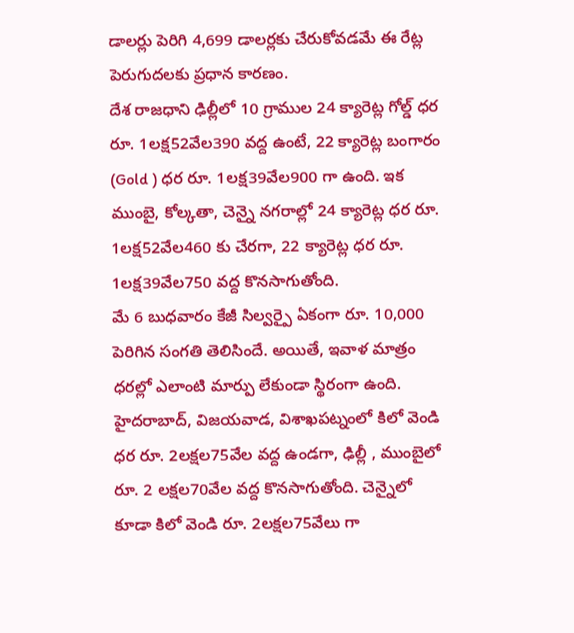డాలర్లు పెరిగి 4,699 డాలర్లకు చేరుకోవడమే ఈ రేట్ల పెరుగుదలకు ప్రధాన కారణం.
దేశ రాజధాని ఢిల్లీలో 10 గ్రాముల 24 క్యారెట్ల గోల్డ్ ధర రూ. 1లక్ష52వేల390 వద్ద ఉంటే, 22 క్యారెట్ల బంగారం (Gold ) ధర రూ. 1లక్ష39వేల900 గా ఉంది. ఇక ముంబై, కోల్కతా, చెన్నై నగరాల్లో 24 క్యారెట్ల ధర రూ. 1లక్ష52వేల460 కు చేరగా, 22 క్యారెట్ల ధర రూ. 1లక్ష39వేల750 వద్ద కొనసాగుతోంది.
మే 6 బుధవారం కేజీ సిల్వర్పై ఏకంగా రూ. 10,000 పెరిగిన సంగతి తెలిసిందే. అయితే, ఇవాళ మాత్రం ధరల్లో ఎలాంటి మార్పు లేకుండా స్థిరంగా ఉంది. హైదరాబాద్, విజయవాడ, విశాఖపట్నంలో కిలో వెండి ధర రూ. 2లక్షల75వేల వద్ద ఉండగా, ఢిల్లీ , ముంబైలో రూ. 2 లక్షల70వేల వద్ద కొనసాగుతోంది. చెన్నైలో కూడా కిలో వెండి రూ. 2లక్షల75వేలు గా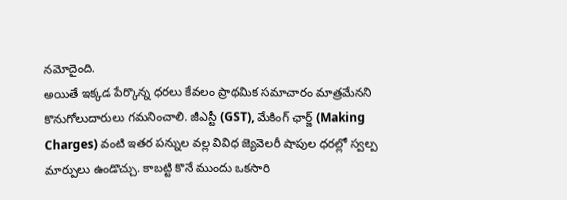నమోదైంది.
అయితే ఇక్కడ పేర్కొన్న ధరలు కేవలం ప్రాథమిక సమాచారం మాత్రమేనని కొనుగోలుదారులు గమనించాలి. జీఎస్టీ (GST), మేకింగ్ ఛార్జ్ (Making Charges) వంటి ఇతర పన్నుల వల్ల వివిధ జ్యెవెలరీ షాపుల ధరల్లో స్వల్ప మార్పులు ఉండొచ్చు. కాబట్టి కొనే ముందు ఒకసారి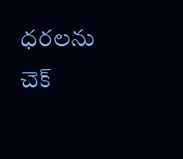ధరలను చెక్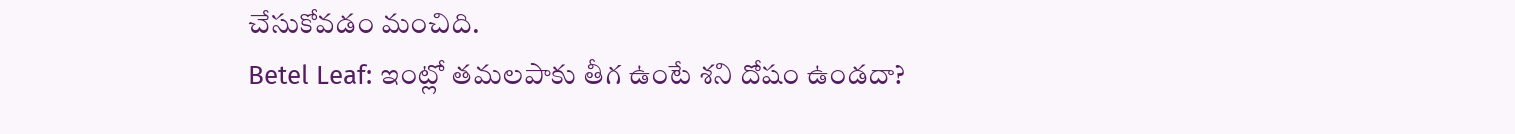చేసుకోవడం మంచిది.
Betel Leaf: ఇంట్లో తమలపాకు తీగ ఉంటే శని దోషం ఉండదా?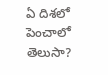ఏ దిశలో పెంచాలో తెలుసా?